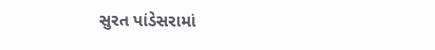સુરત પાંડેસરામાં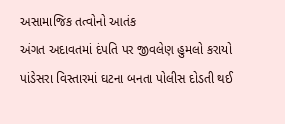અસામાજિક તત્વોનો આતંક
અંગત અદાવતમાં દંપતિ પર જીવલેણ હુમલો કરાયો
પાંડેસરા વિસ્તારમાં ઘટના બનતા પોલીસ દોડતી થઈ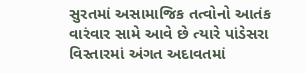સુરતમાં અસામાજિક તત્વોનો આતંક વારંવાર સામે આવે છે ત્યારે પાંડેસરા વિસ્તારમાં અંગત અદાવતમાં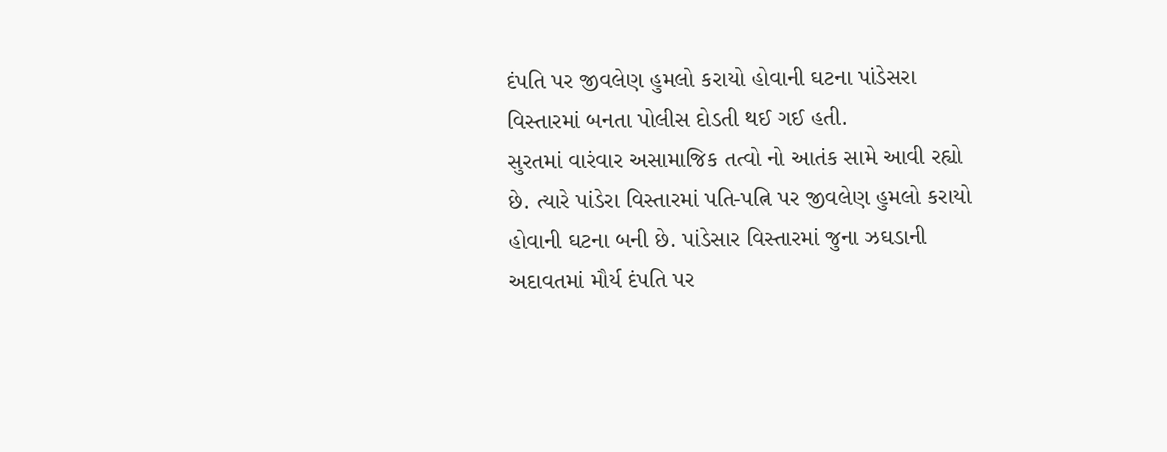દંપતિ પર જીવલેણ હુમલો કરાયો હોવાની ઘટના પાંડેસરા વિસ્તારમાં બનતા પોલીસ દોડતી થઈ ગઈ હતી.
સુરતમાં વારંવાર અસામાજિક તત્વો નો આતંક સામે આવી રહ્યો છે. ત્યારે પાંડેરા વિસ્તારમાં પતિ-પત્નિ પર જીવલેણ હુમલો કરાયો હોવાની ઘટના બની છે. પાંડેસાર વિસ્તારમાં જુના ઝઘડાની અદાવતમાં મૌર્ય દંપતિ પર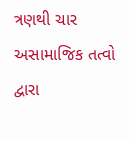ત્રણથી ચાર અસામાજિક તત્વો દ્વારા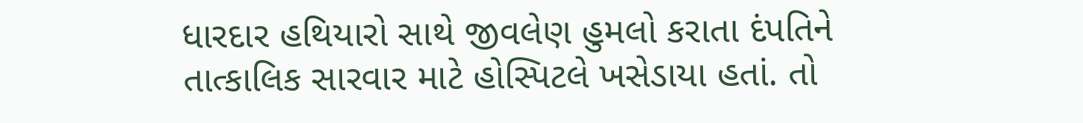ધારદાર હથિયારો સાથે જીવલેણ હુમલો કરાતા દંપતિને તાત્કાલિક સારવાર માટે હોસ્પિટલે ખસેડાયા હતાં. તો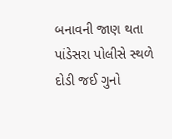બનાવની જાણ થતા પાંડેસરા પોલીસે સ્થળે દોડી જઈ ગુનો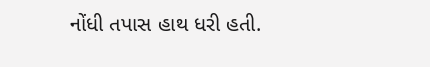નોંધી તપાસ હાથ ધરી હતી.